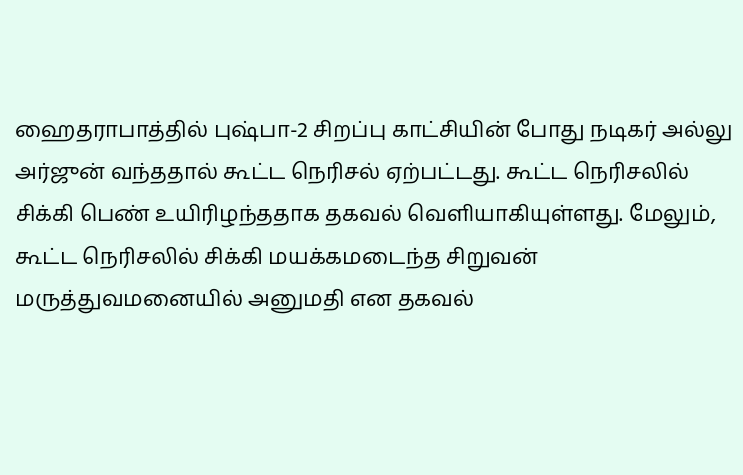ஹைதராபாத்தில் புஷ்பா-2 சிறப்பு காட்சியின் போது நடிகர் அல்லு அர்ஜுன் வந்ததால் கூட்ட நெரிசல் ஏற்பட்டது. கூட்ட நெரிசலில் சிக்கி பெண் உயிரிழந்ததாக தகவல் வெளியாகியுள்ளது. மேலும், கூட்ட நெரிசலில் சிக்கி மயக்கமடைந்த சிறுவன் மருத்துவமனையில் அனுமதி என தகவல்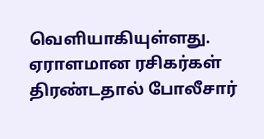வெளியாகியுள்ளது. ஏராளமான ரசிகர்கள் திரண்டதால் போலீசார்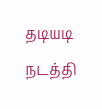தடியடி நடத்தி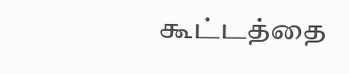கூட்டத்தை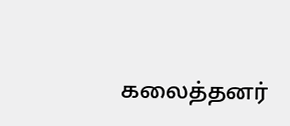கலைத்தனர்